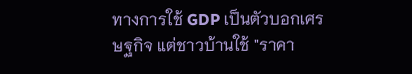ทางการใช้ GDP เป็นตัวบอกเศรษฐกิจ แต่ชาวบ้านใช้ "ราคา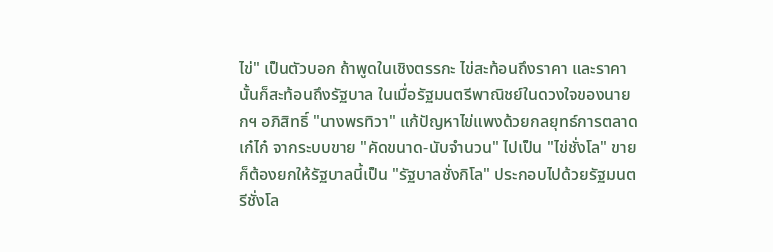ไข่" เป็นตัวบอก ถ้าพูดในเชิงตรรกะ ไข่สะท้อนถึงราคา และราคานั้นก็สะท้อนถึงรัฐบาล ในเมื่อรัฐมนตรีพาณิชย์ในดวงใจของนายกฯ อภิสิทธิ์ "นางพรทิวา" แก้ปัญหาไข่แพงด้วยกลยุทธ์การตลาดเก๋ไก๋ จากระบบขาย "คัดขนาด-นับจำนวน" ไปเป็น "ไข่ชั่งโล" ขาย ก็ต้องยกให้รัฐบาลนี้เป็น "รัฐบาลชั่งกิโล" ประกอบไปด้วยรัฐมนตรีชั่งโล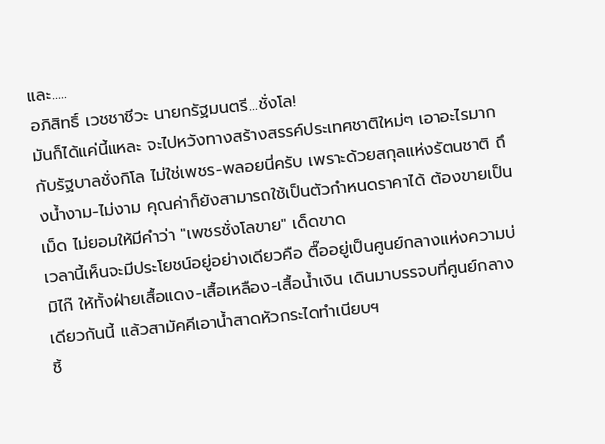และ.....
อภิสิทธิ์ เวชชาชีวะ นายกรัฐมนตรี...ชั่งโล!
มันก็ได้แค่นี้แหละ จะไปหวังทางสร้างสรรค์ประเทศชาติใหม่ๆ เอาอะไรมากกับรัฐบาลชั่งกิโล ไม่ใช่เพชร-พลอยนี่ครับ เพราะด้วยสกุลแห่งรัตนชาติ ถึงน้ำงาม-ไม่งาม คุณค่าก็ยังสามารถใช้เป็นตัวกำหนดราคาได้ ต้องขายเป็นเม็ด ไม่ยอมให้มีคำว่า "เพชรชั่งโลขาย" เด็ดขาด
เวลานี้เห็นจะมีประโยชน์อยู่อย่างเดียวคือ ตื๊ออยู่เป็นศูนย์กลางแห่งความบ่มิไก๊ ให้ทั้งฝ่ายเสื้อแดง-เสื้อเหลือง-เสื้อน้ำเงิน เดินมาบรรจบที่ศูนย์กลางเดียวกันนี้ แล้วสามัคคีเอาน้ำสาดหัวกระไดทำเนียบฯ
ชิ้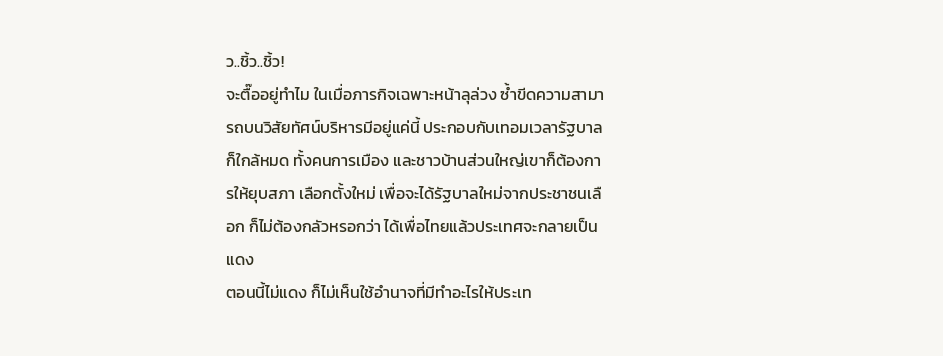ว..ชิ้ว..ชิ้ว!
จะตื๊ออยู่ทำไม ในเมื่อภารกิจเฉพาะหน้าลุล่วง ซ้ำขีดความสามารถบนวิสัยทัศน์บริหารมีอยู่แค่นี้ ประกอบกับเทอมเวลารัฐบาลก็ใกล้หมด ทั้งคนการเมือง และชาวบ้านส่วนใหญ่เขาก็ต้องการให้ยุบสภา เลือกตั้งใหม่ เพื่อจะได้รัฐบาลใหม่จากประชาชนเลือก ก็ไม่ต้องกลัวหรอกว่า ได้เพื่อไทยแล้วประเทศจะกลายเป็นแดง
ตอนนี้ไม่แดง ก็ไม่เห็นใช้อำนาจที่มีทำอะไรให้ประเท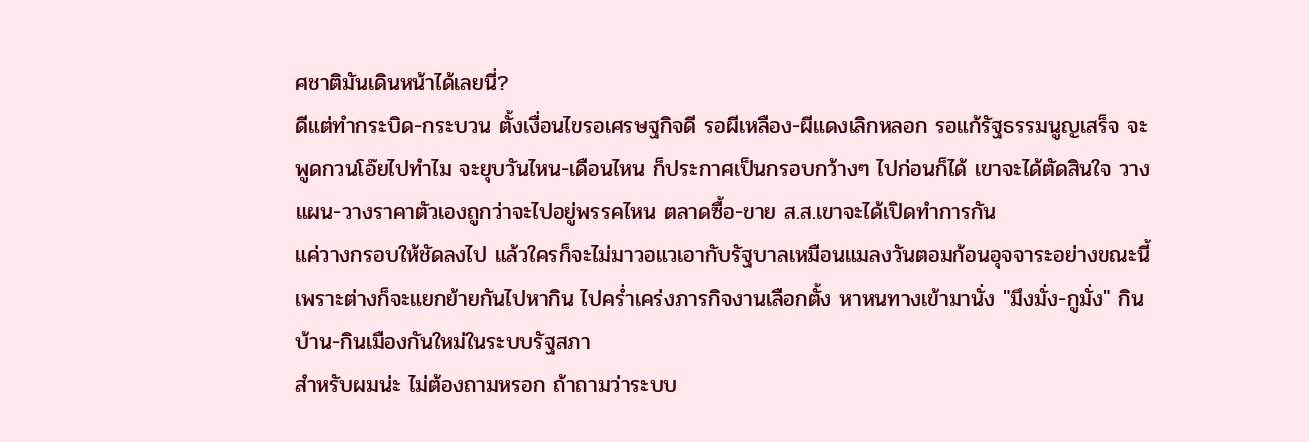ศชาติมันเดินหน้าได้เลยนี่?
ดีแต่ทำกระบิด-กระบวน ตั้งเงื่อนไขรอเศรษฐกิจดี รอผีเหลือง-ผีแดงเลิกหลอก รอแก้รัฐธรรมนูญเสร็จ จะพูดกวนโอ๊ยไปทำไม จะยุบวันไหน-เดือนไหน ก็ประกาศเป็นกรอบกว้างๆ ไปก่อนก็ได้ เขาจะได้ตัดสินใจ วางแผน-วางราคาตัวเองถูกว่าจะไปอยู่พรรคไหน ตลาดซื้อ-ขาย ส.ส.เขาจะได้เปิดทำการกัน
แค่วางกรอบให้ชัดลงไป แล้วใครก็จะไม่มาวอแวเอากับรัฐบาลเหมือนแมลงวันตอมก้อนอุจจาระอย่างขณะนี้ เพราะต่างก็จะแยกย้ายกันไปหากิน ไปคร่ำเคร่งภารกิจงานเลือกตั้ง หาหนทางเข้ามานั่ง "มึงมั่ง-กูมั่ง" กินบ้าน-กินเมืองกันใหม่ในระบบรัฐสภา
สำหรับผมน่ะ ไม่ต้องถามหรอก ถ้าถามว่าระบบ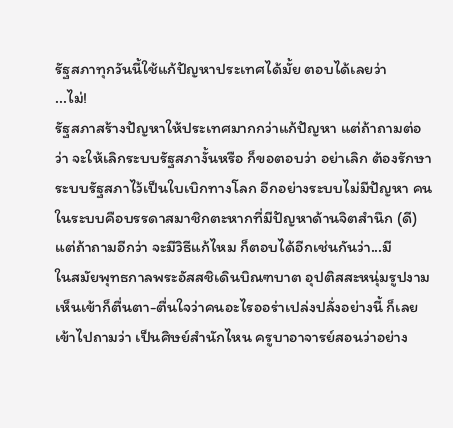รัฐสภาทุกวันนี้ใช้แก้ปัญหาประเทศได้มั้ย ตอบได้เลยว่า
...ไม่!
รัฐสภาสร้างปัญหาให้ประเทศมากกว่าแก้ปัญหา แต่ถ้าถามต่อว่า จะให้เลิกระบบรัฐสภางั้นหรือ ก็ขอตอบว่า อย่าเลิก ต้องรักษาระบบรัฐสภาไว้เป็นใบเบิกทางโลก อีกอย่างระบบไม่มีปัญหา คนในระบบคือบรรดาสมาชิกตะหากที่มีปัญหาด้านจิตสำนึก (ดี) แต่ถ้าถามอีกว่า จะมีวิธีแก้ไหม ก็ตอบได้อีกเช่นกันว่า...มี
ในสมัยพุทธกาลพระอัสสชิเดินบิณฑบาต อุปติสสะหนุ่มรูปงามเห็นเข้าก็ตื่นตา-ตื่นใจว่าคนอะไรออร่าเปล่งปลั่งอย่างนี้ ก็เลยเข้าไปถามว่า เป็นศิษย์สำนักไหน ครูบาอาจารย์สอนว่าอย่าง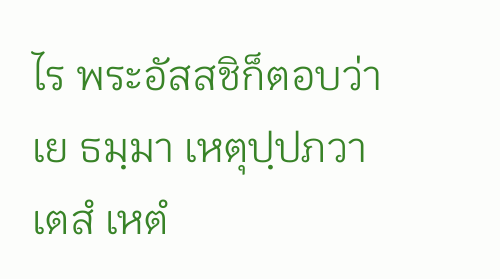ไร พระอัสสชิก็ตอบว่า
เย ธมฺมา เหตุปฺปภวา เตสํ เหตํ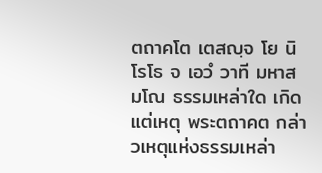ตถาคโต เตสญฺจ โย นิโรโธ จ เอวํ วาที มหาสมโณ ธรรมเหล่าใด เกิดแต่เหตุ พระตถาคต กล่าวเหตุแห่งธรรมเหล่า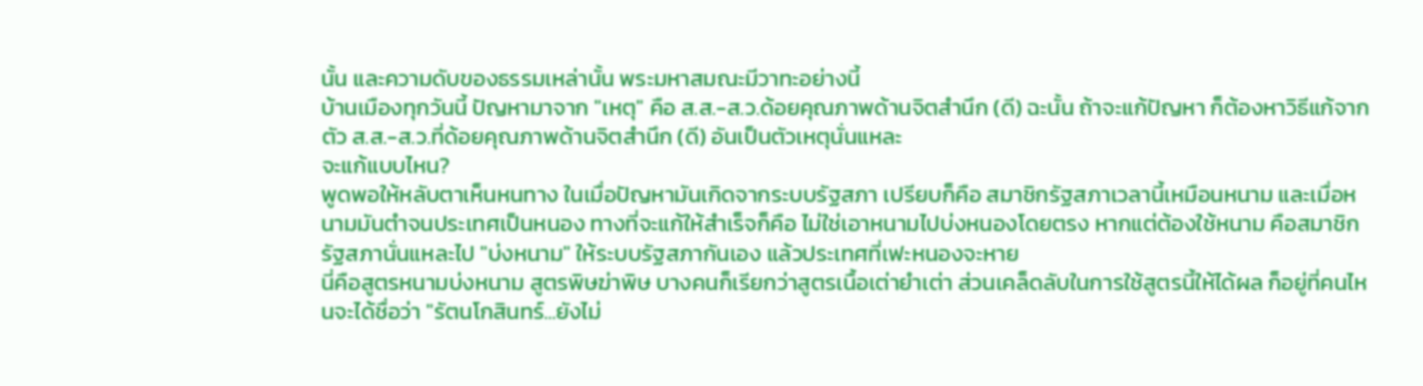นั้น และความดับของธรรมเหล่านั้น พระมหาสมณะมีวาทะอย่างนี้
บ้านเมืองทุกวันนี้ ปัญหามาจาก "เหตุ" คือ ส.ส.-ส.ว.ด้อยคุณภาพด้านจิตสำนึก (ดี) ฉะนั้น ถ้าจะแก้ปัญหา ก็ต้องหาวิธีแก้จากตัว ส.ส.-ส.ว.ที่ด้อยคุณภาพด้านจิตสำนึก (ดี) อันเป็นตัวเหตุนั่นแหละ
จะแก้แบบไหน?
พูดพอให้หลับตาเห็นหนทาง ในเมื่อปัญหามันเกิดจากระบบรัฐสภา เปรียบก็คือ สมาชิกรัฐสภาเวลานี้เหมือนหนาม และเมื่อหนามมันตำจนประเทศเป็นหนอง ทางที่จะแก้ให้สำเร็จก็คือ ไม่ใช่เอาหนามไปบ่งหนองโดยตรง หากแต่ต้องใช้หนาม คือสมาชิกรัฐสภานั่นแหละไป "บ่งหนาม" ให้ระบบรัฐสภากันเอง แล้วประเทศที่เฟะหนองจะหาย
นี่คือสูตรหนามบ่งหนาม สูตรพิษฆ่าพิษ บางคนก็เรียกว่าสูตรเนื้อเต่ายำเต่า ส่วนเคล็ดลับในการใช้สูตรนี้ให้ได้ผล ก็อยู่ที่คนไหนจะได้ชื่อว่า "รัตนโกสินทร์...ยังไม่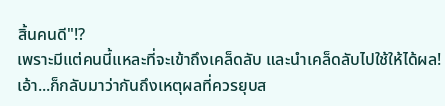สิ้นคนดี"!?
เพราะมีแต่คนนี้แหละที่จะเข้าถึงเคล็ดลับ และนำเคล็ดลับไปใช้ให้ได้ผล!
เอ้า...ก็กลับมาว่ากันถึงเหตุผลที่ควรยุบส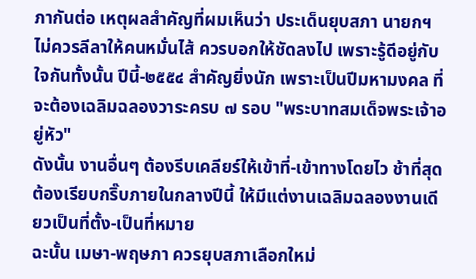ภากันต่อ เหตุผลสำคัญที่ผมเห็นว่า ประเด็นยุบสภา นายกฯ ไม่ควรลีลาให้คนหมั่นไส้ ควรบอกให้ชัดลงไป เพราะรู้ดีอยู่กับใจกันทั้งนั้น ปีนี้-๒๕๕๔ สำคัญยิ่งนัก เพราะเป็นปีมหามงคล ที่จะต้องเฉลิมฉลองวาระครบ ๗ รอบ "พระบาทสมเด็จพระเจ้าอยู่หัว"
ดังนั้น งานอื่นๆ ต้องรีบเคลียร์ให้เข้าที่-เข้าทางโดยไว ช้าที่สุดต้องเรียบกริ๊บภายในกลางปีนี้ ให้มีแต่งานเฉลิมฉลองงานเดียวเป็นที่ตั้ง-เป็นที่หมาย
ฉะนั้น เมษา-พฤษภา ควรยุบสภาเลือกใหม่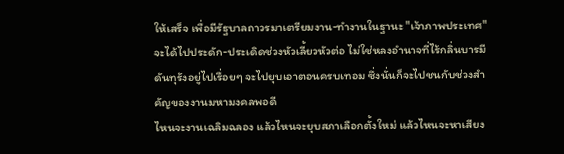ให้เสร็จ เพื่อมีรัฐบาลถาวรมาเตรียมงาน-ทำงานในฐานะ "เจ้าภาพประเทศ" จะได้ไปประดัก-ประเดิดช่วงหัวเลี้ยวหัวต่อ ไม่ใช่หลงอำนาจที่ไร้กลิ่นบารมีดันทุรังอยู่ไปเรื่อยๆ จะไปยุบเอาตอนครบเทอม ซึ่งนั่นก็จะไปชนกับช่วงสำคัญของงานมหามงคลพอดี
ไหนจะงานเฉลิมฉลอง แล้วไหนจะยุบสภาเลือกตั้งใหม่ แล้วไหนจะหาเสียง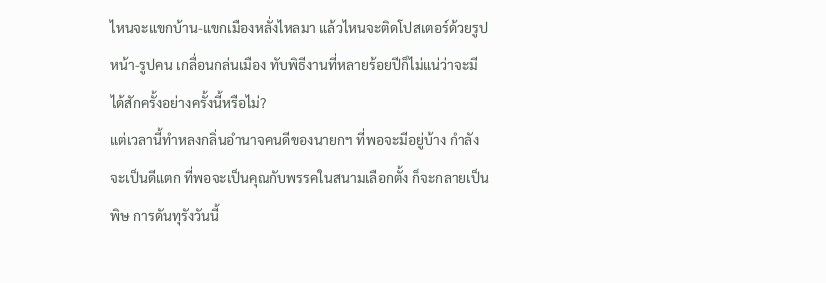ไหนจะแขกบ้าน-แขกเมืองหลั่งไหลมา แล้วไหนจะติดโปสเตอร์ด้วยรูปหน้า-รูปคน เกลื่อนกล่นเมือง ทับพิธีงานที่หลายร้อยปีก็ไม่แน่ว่าจะมีได้สักครั้งอย่างครั้งนี้หรือไม่?
แต่เวลานี้ทำหลงกลิ่นอำนาจคนดีของนายกฯ ที่พอจะมีอยู่บ้าง กำลังจะเป็นดีแตก ที่พอจะเป็นคุณกับพรรคในสนามเลือกตั้ง ก็จะกลายเป็นพิษ การดันทุรังวันนี้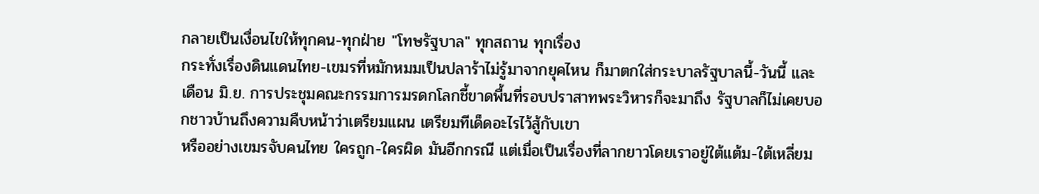กลายเป็นเงื่อนไขให้ทุกคน-ทุกฝ่าย "โทษรัฐบาล" ทุกสถาน ทุกเรื่อง
กระทั่งเรื่องดินแดนไทย-เขมรที่หมักหมมเป็นปลาร้าไม่รู้มาจากยุคไหน ก็มาตกใส่กระบาลรัฐบาลนี้-วันนี้ และเดือน มิ.ย. การประชุมคณะกรรมการมรดกโลกชี้ขาดพื้นที่รอบปราสาทพระวิหารก็จะมาถึง รัฐบาลก็ไม่เคยบอกชาวบ้านถึงความคืบหน้าว่าเตรียมแผน เตรียมทีเด็ดอะไรไว้สู้กับเขา
หรืออย่างเขมรจับคนไทย ใครถูก-ใครผิด มันอีกกรณี แต่เมื่อเป็นเรื่องที่ลากยาวโดยเราอยู่ใต้แต้ม-ใต้เหลี่ยม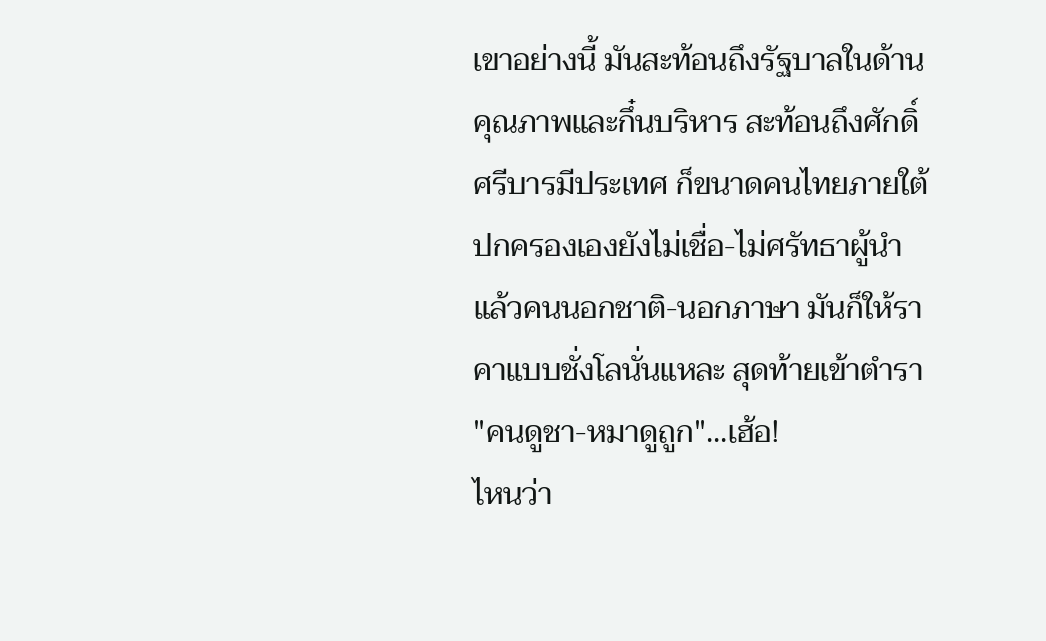เขาอย่างนี้ มันสะท้อนถึงรัฐบาลในด้านคุณภาพและกึ๋นบริหาร สะท้อนถึงศักดิ์ศรีบารมีประเทศ ก็ขนาดคนไทยภายใต้ปกครองเองยังไม่เชื่อ-ไม่ศรัทธาผู้นำ
แล้วคนนอกชาติ-นอกภาษา มันก็ให้ราคาแบบชั่งโลนั่นแหละ สุดท้ายเข้าตำรา "คนดูชา-หมาดูถูก"...เฮ้อ!
ไหนว่า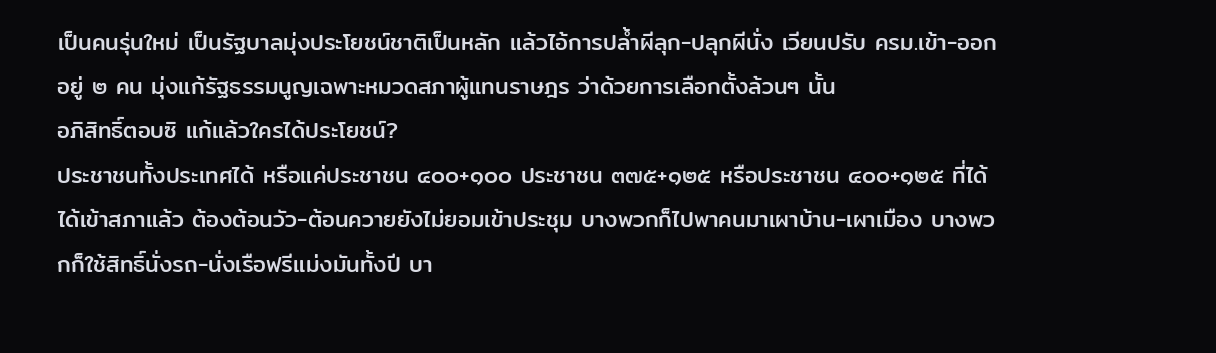เป็นคนรุ่นใหม่ เป็นรัฐบาลมุ่งประโยชน์ชาติเป็นหลัก แล้วไอ้การปล้ำผีลุก-ปลุกผีนั่ง เวียนปรับ ครม.เข้า-ออกอยู่ ๒ คน มุ่งแก้รัฐธรรมนูญเฉพาะหมวดสภาผู้แทนราษฎร ว่าด้วยการเลือกตั้งล้วนๆ นั้น
อภิสิทธิ์ตอบซิ แก้แล้วใครได้ประโยชน์?
ประชาชนทั้งประเทศได้ หรือแค่ประชาชน ๔๐๐+๑๐๐ ประชาชน ๓๗๕+๑๒๕ หรือประชาชน ๔๐๐+๑๒๕ ที่ได้ ได้เข้าสภาแล้ว ต้องต้อนวัว-ต้อนควายยังไม่ยอมเข้าประชุม บางพวกก็ไปพาคนมาเผาบ้าน-เผาเมือง บางพวกก็ใช้สิทธิ์นั่งรถ-นั่งเรือฟรีแม่งมันทั้งปี บา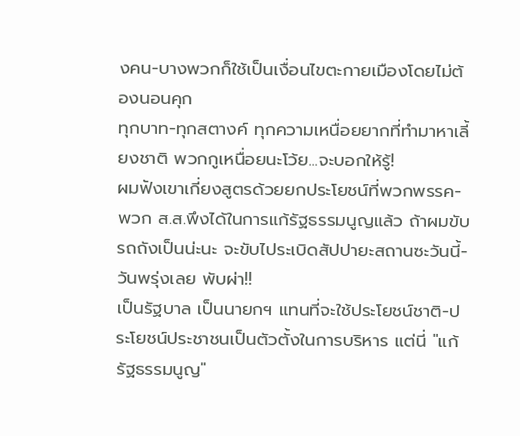งคน-บางพวกก็ใช้เป็นเงื่อนไขตะกายเมืองโดยไม่ต้องนอนคุก
ทุกบาท-ทุกสตางค์ ทุกความเหนื่อยยากที่ทำมาหาเลี้ยงชาติ พวกกูเหนื่อยนะโว้ย...จะบอกให้รู้!
ผมฟังเขาเกี่ยงสูตรด้วยยกประโยชน์ที่พวกพรรค-พวก ส.ส.พึงได้ในการแก้รัฐธรรมนูญแล้ว ถ้าผมขับรถถังเป็นน่ะนะ จะขับไประเบิดสัปปายะสถานซะวันนี้-วันพรุ่งเลย พับผ่า!!
เป็นรัฐบาล เป็นนายกฯ แทนที่จะใช้ประโยชน์ชาติ-ประโยชน์ประชาชนเป็นตัวตั้งในการบริหาร แต่นี่ "แก้รัฐธรรมนูญ"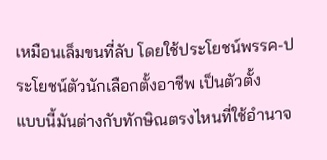เหมือนเล็มขนที่ลับ โดยใช้ประโยชน์พรรค-ประโยชน์ตัวนักเลือกตั้งอาชีพ เป็นตัวตั้ง
แบบนี้มันต่างกับทักษิณตรงไหนที่ใช้อำนาจ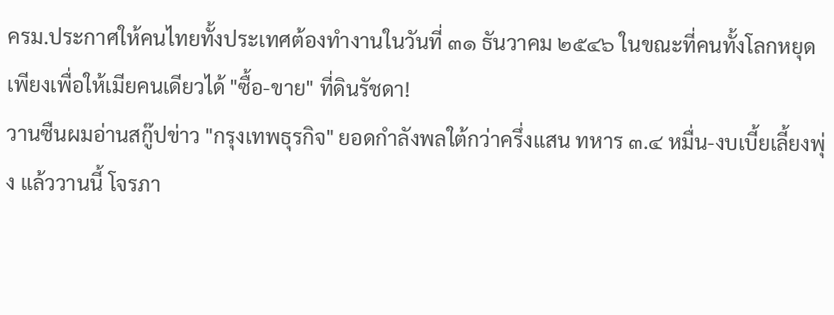ครม.ประกาศให้คนไทยทั้งประเทศต้องทำงานในวันที่ ๓๑ ธันวาคม ๒๕๔๖ ในขณะที่คนทั้งโลกหยุด
เพียงเพื่อให้เมียคนเดียวได้ "ซื้อ-ขาย" ที่ดินรัชดา!
วานซืนผมอ่านสกู๊ปข่าว "กรุงเทพธุรกิจ" ยอดกำลังพลใต้กว่าครึ่งแสน ทหาร ๓.๔ หมื่น-งบเบี้ยเลี้ยงพุ่ง แล้ววานนี้ โจรภา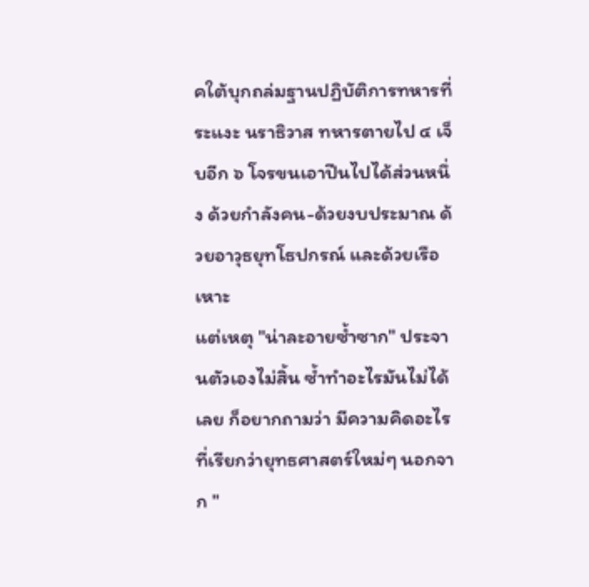คใต้บุกถล่มฐานปฏิบัติการทหารที่ระแงะ นราธิวาส ทหารตายไป ๔ เจ็บอีก ๖ โจรขนเอาปืนไปได้ส่วนหนึ่ง ด้วยกำลังคน-ด้วยงบประมาณ ด้วยอาวุธยุทโธปกรณ์ และด้วยเรือเหาะ
แต่เหตุ "น่าละอายซ้ำซาก" ประจานตัวเองไม่สิ้น ซ้ำทำอะไรมันไม่ได้เลย ก็อยากถามว่า มีความคิดอะไรที่เรียกว่ายุทธศาสตร์ใหม่ๆ นอกจาก "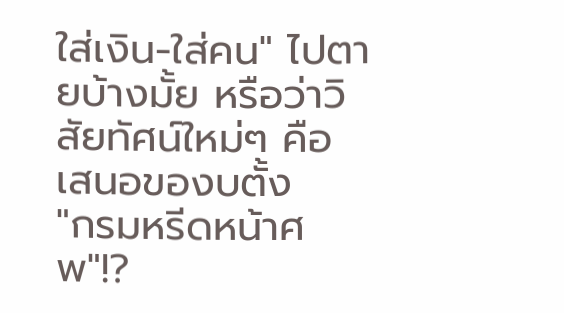ใส่เงิน-ใส่คน" ไปตายบ้างมั้ย หรือว่าวิสัยทัศน์ใหม่ๆ คือ เสนอของบตั้ง
"กรมหรีดหน้าศพ"!?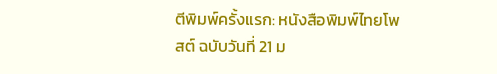ตีพิมพ์ครั้งแรก: หนังสือพิมพ์ไทยโพสต์ ฉบับวันที่ 21 ม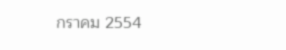กราคม 2554